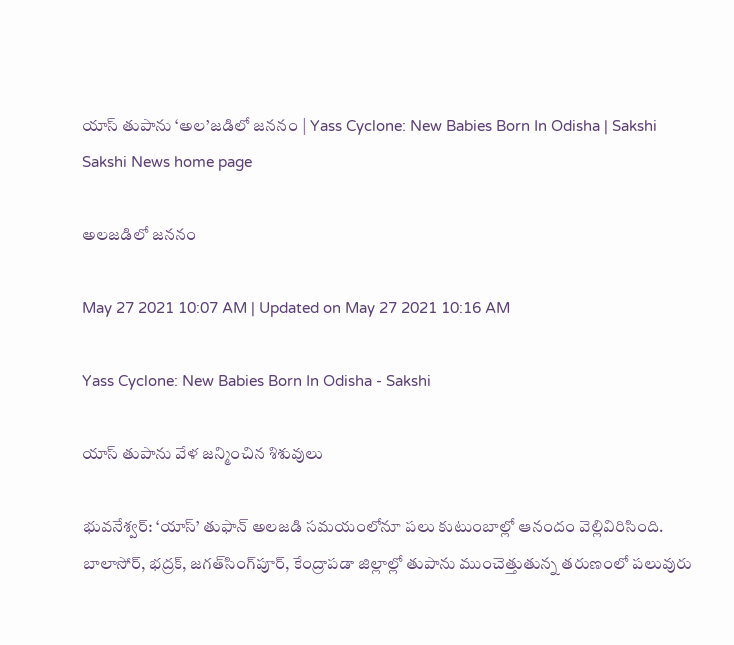యాస్‌ తుపాను ‘అల’జడిలో జననం | Yass Cyclone: New Babies Born In Odisha | Sakshi
Sakshi News home page

అలజడిలో జననం

May 27 2021 10:07 AM | Updated on May 27 2021 10:16 AM

Yass Cyclone: New Babies Born In Odisha - Sakshi

యాస్‌ తుపాను వేళ జన్మించిన శిశువులు

భువనేశ్వర్‌: ‘యాస్‌’ తుఫాన్‌ అలజడి సమయంలోనూ పలు కుటుంబాల్లో ఆనందం వెల్లివిరిసింది. బాలాసోర్, భద్రక్, జగత్‌సింగ్‌పూర్, కేంద్రాపడా జిల్లాల్లో తుపాను ముంచెత్తుతున్న తరుణంలో పలువురు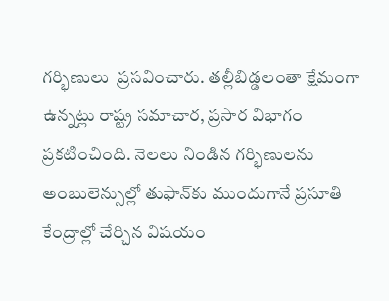గర్భిణులు  ప్రసవించారు. తల్లీబిడ్డలంతా క్షేమంగా ఉన్నట్లు రాష్ట్ర సమాచార, ప్రసార విభాగం ప్రకటించింది. నెలలు నిండిన గర్భిణులను అంబులెన్సుల్లో తుఫాన్‌కు ముందుగానే ప్రసూతి కేంద్రాల్లో చేర్చిన విషయం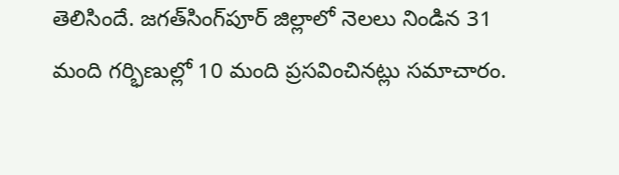తెలిసిందే. జగత్‌సింగ్‌పూర్‌ జిల్లాలో నెలలు నిండిన 31 మంది గర్భిణుల్లో 10 మంది ప్రసవించినట్లు సమాచారం.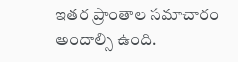ఇతర ప్రాంతాల సమాచారం అందాల్సి ఉంది.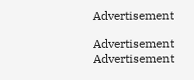Advertisement

Advertisement
Advertisement